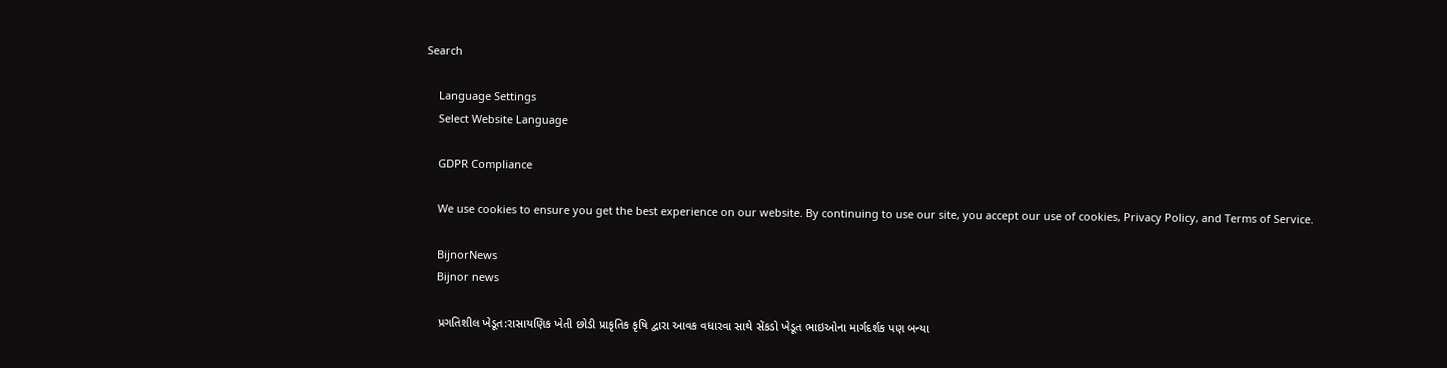Search

    Language Settings
    Select Website Language

    GDPR Compliance

    We use cookies to ensure you get the best experience on our website. By continuing to use our site, you accept our use of cookies, Privacy Policy, and Terms of Service.

    BijnorNews
    Bijnor news

    પ્રગતિશીલ ખેડૂત:રાસાયણિક ખેતી છોડી પ્રાકૃતિક કૃષિ દ્વારા આવક વધારવા સાથે સેંકડો ખેડૂત ભાઇઓના માર્ગદર્શક પણ બન્યા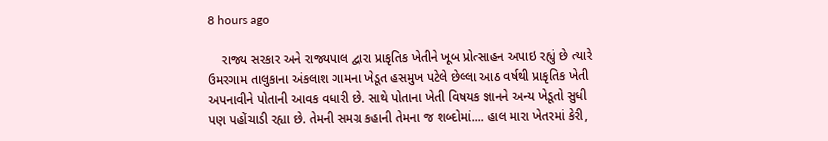8 hours ago

    રાજ્ય સરકાર અને રાજ્યપાલ દ્વારા પ્રાકૃતિક ખેતીને ખૂબ પ્રોત્સાહન અપાઇ રહ્યું છે ત્યારે ઉમરગામ તાલુકાના અંકલાશ ગામના ખેડૂત હસમુખ પટેલે છેલ્લા આઠ વર્ષથી પ્રાકૃતિક ખેતી અપનાવીને પોતાની આવક વધારી છે. સાથે પોતાના ખેતી વિષયક જ્ઞાનને અન્ય ખેડૂતો સુધી પણ પહોંચાડી રહ્યા છે. તેમની સમગ્ર કહાની તેમના જ શબ્દોમાં.... હાલ મારા ખેતરમાં કેરી,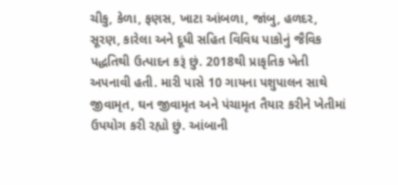ચીકુ, કેળા, ફણસ, ખાટા આંબળા, જાંબુ, હળદર, સૂરણ, કારેલા અને દૂધી સહિત વિવિધ પાકોનું જૈવિક પદ્ધતિથી ઉત્પાદન કરૂં છું. 2018થી પ્રાકૃતિક ખેતી અપનાવી હતી. મારી પાસે 10 ગાયના પશુપાલન સાથે જીવામૃત, ઘન જીવામૃત અને પંચામૃત તૈયાર કરીને ખેતીમાં ઉપયોગ કરી રહ્યો છું. આંબાની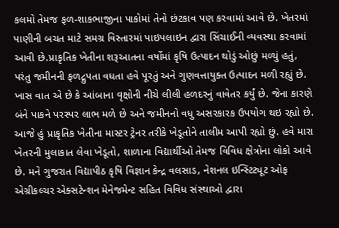કલમો તેમજ ફળ-શાકભાજીના પાકોમાં તેનો છંટકાવ પણ કરવામાં આવે છે. ખેતરમાં પાણીની બચત માટે સમગ્ર વિસ્તારમાં પાઇપલાઇન દ્વારા સિંચાઈની વ્યવસ્થા કરવામાં આવી છે.પ્રાકૃતિક ખેતીના શરૂઆતના વર્ષોમાં કૃષિ ઉત્પાદન થોડું ઓછું મળ્યું હતું, પરંતુ જમીનની ફળદ્રુપતા વધતા હવે પૂરતું અને ગુણવત્તાયુક્ત ઉત્પાદન મળી રહ્યું છે. ખાસ વાત એ છે કે આંબાના વૃક્ષોની નીચે લીલી હળદરનું વાવેતર કર્યું છે. જેના કારણે બંને પાકને પરસ્પર લાભ મળે છે અને જમીનનો વધુ અસરકારક ઉપયોગ થઇ રહ્યો છે. આજે હું પ્રાકૃતિક ખેતીના માસ્ટર ટ્રેનર તરીકે ખેડૂતોને તાલીમ આપી રહ્યો છું. હવે મારા ખેતરની મુલાકાત લેવા ખેડૂતો, શાળાના વિદ્યાર્થીઓ તેમજ વિવિધ ક્ષેત્રોના લોકો આવે છે. મને ગુજરાત વિદ્યાપીઠ કૃષિ વિજ્ઞાન કેન્દ્ર વલસાડ, નેશનલ ઇન્સ્ટિટ્યૂટ ઓફ એગ્રીકલ્ચર એક્સટેન્શન મેનેજમેન્ટ સહિત વિવિધ સંસ્થાઓ દ્વારા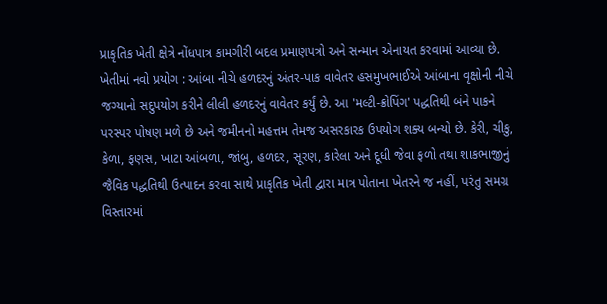પ્રાકૃતિક ખેતી ક્ષેત્રે નોંધપાત્ર કામગીરી બદલ પ્રમાણપત્રો અને સન્માન એનાયત કરવામાં આવ્યા છે. ખેતીમાં નવો પ્રયોગ : આંબા નીચે હળદરનું અંતર-પાક વાવેતર હસમુખભાઈએ આંબાના વૃક્ષોની નીચે જગ્યાનો સદુપયોગ કરીને લીલી હળદરનું વાવેતર કર્યું છે. આ 'મલ્ટી-ક્રોપિંગ' પદ્ધતિથી બંને પાકને પરસ્પર પોષણ મળે છે અને જમીનનો મહત્તમ તેમજ અસરકારક ઉપયોગ શક્ય બન્યો છે. કેરી, ચીકુ, કેળા, ફણસ, ખાટા આંબળા, જાંબુ, હળદર, સૂરણ, કારેલા અને દૂધી જેવા ફળો તથા શાકભાજીનું જૈવિક પદ્ધતિથી ઉત્પાદન કરવા સાથે પ્રાકૃતિક ખેતી દ્વારા માત્ર પોતાના ખેતરને જ નહીં, પરંતુ સમગ્ર વિસ્તારમાં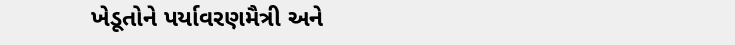ખેડૂતોને પર્યાવરણમૈત્રી અને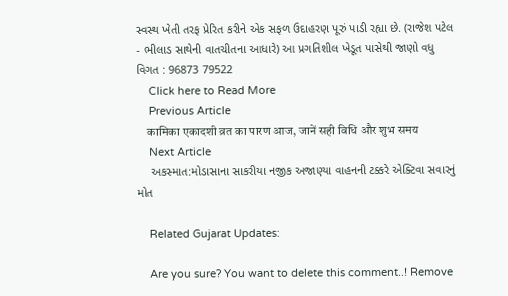સ્વસ્થ ખેતી તરફ પ્રેરિત કરીને એક સફળ ઉદાહરણ પૂરું પાડી રહ્યા છે. (રાજેશ પટેલ - ભીલાડ સાથેની વાતચીતના આધારે) આ પ્રગતિશીલ ખેડૂત પાસેથી જાણો વધુ વિગત : 96873 79522
    Click here to Read More
    Previous Article
    कामिका एकादशी व्रत का पारण आज, जानें सही विधि और शुभ समय
    Next Article
    અકસ્માત:મોડાસાના સાકરીયા નજીક અજાણ્યા વાહનની ટક્કરે એક્ટિવા સવારનું મોત

    Related Gujarat Updates:

    Are you sure? You want to delete this comment..! Remove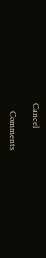Cancel

    Comments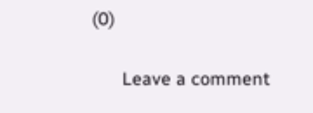(0)

      Leave a comment